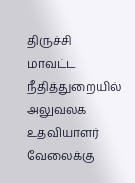திருச்சி மாவட்ட நீதித்துறையில் அலுவலக உதவியாளர் வேலைக்கு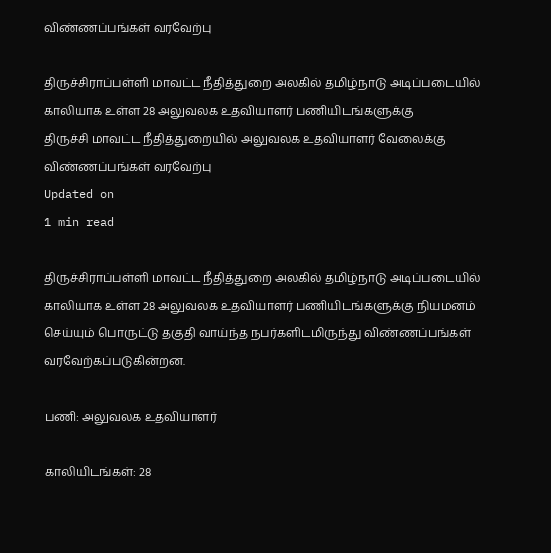விண்ணப்பங்கள் வரவேற்பு

திருச்சிராப்பள்ளி மாவட்ட நீதித்துறை அலகில் தமிழ்நாடு அடிப்படையில் காலியாக உள்ள 28 அலுவலக உதவியாளர் பணியிடங்களுக்கு
திருச்சி மாவட்ட நீதித்துறையில் அலுவலக உதவியாளர் வேலைக்கு விண்ணப்பங்கள் வரவேற்பு
Updated on
1 min read

திருச்சிராப்பள்ளி மாவட்ட நீதித்துறை அலகில் தமிழ்நாடு அடிப்படையில் காலியாக உள்ள 28 அலுவலக உதவியாளர் பணியிடங்களுக்கு நியமனம் செய்யும் பொருட்டு தகுதி வாய்ந்த நபர்களிடமிருந்து விண்ணப்பங்கள் வரவேற்கப்படுகின்றன.

பணி: அலுவலக உதவியாளர்

காலியிடங்கள்: 28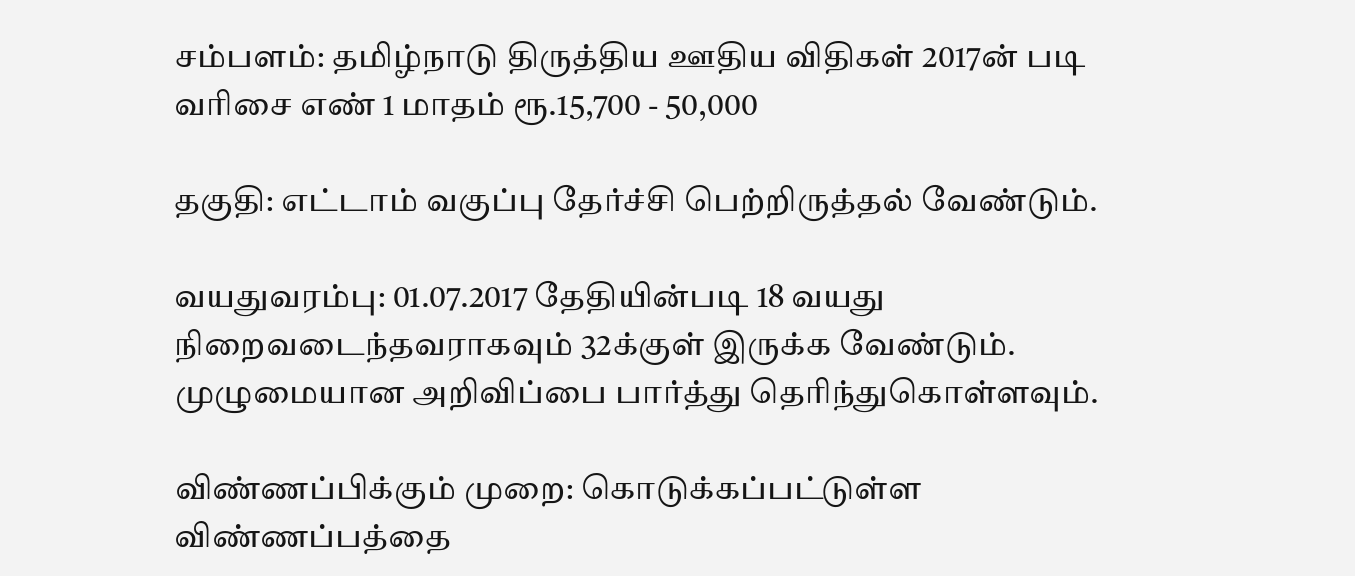சம்பளம்: தமிழ்நாடு திருத்திய ஊதிய விதிகள் 2017ன் படி வரிசை எண் 1 மாதம் ரூ.15,700 - 50,000

தகுதி: எட்டாம் வகுப்பு தேர்ச்சி பெற்றிருத்தல் வேண்டும்.

வயதுவரம்பு: 01.07.2017 தேதியின்படி 18 வயது நிறைவடைந்தவராகவும் 32க்குள் இருக்க வேண்டும். முழுமையான அறிவிப்பை பார்த்து தெரிந்துகொள்ளவும்.

விண்ணப்பிக்கும் முறை: கொடுக்கப்பட்டுள்ள விண்ணப்பத்தை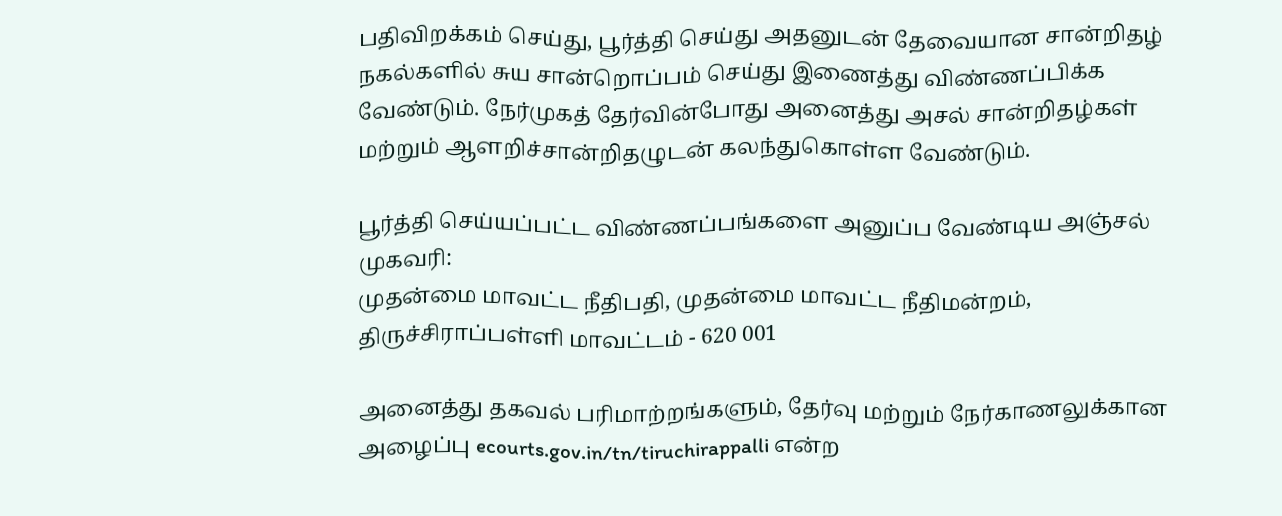பதிவிறக்கம் செய்து, பூர்த்தி செய்து அதனுடன் தேவையான சான்றிதழ் நகல்களில் சுய சான்றொப்பம் செய்து இணைத்து விண்ணப்பிக்க வேண்டும். நேர்முகத் தேர்வின்போது அனைத்து அசல் சான்றிதழ்கள் மற்றும் ஆளறிச்சான்றிதழுடன் கலந்துகொள்ள வேண்டும்.

பூர்த்தி செய்யப்பட்ட விண்ணப்பங்களை அனுப்ப வேண்டிய அஞ்சல் முகவரி:
முதன்மை மாவட்ட நீதிபதி, முதன்மை மாவட்ட நீதிமன்றம், திருச்சிராப்பள்ளி மாவட்டம் - 620 001

அனைத்து தகவல் பரிமாற்றங்களும், தேர்வு மற்றும் நேர்காணலுக்கான அழைப்பு ecourts.gov.in/tn/tiruchirappalli என்ற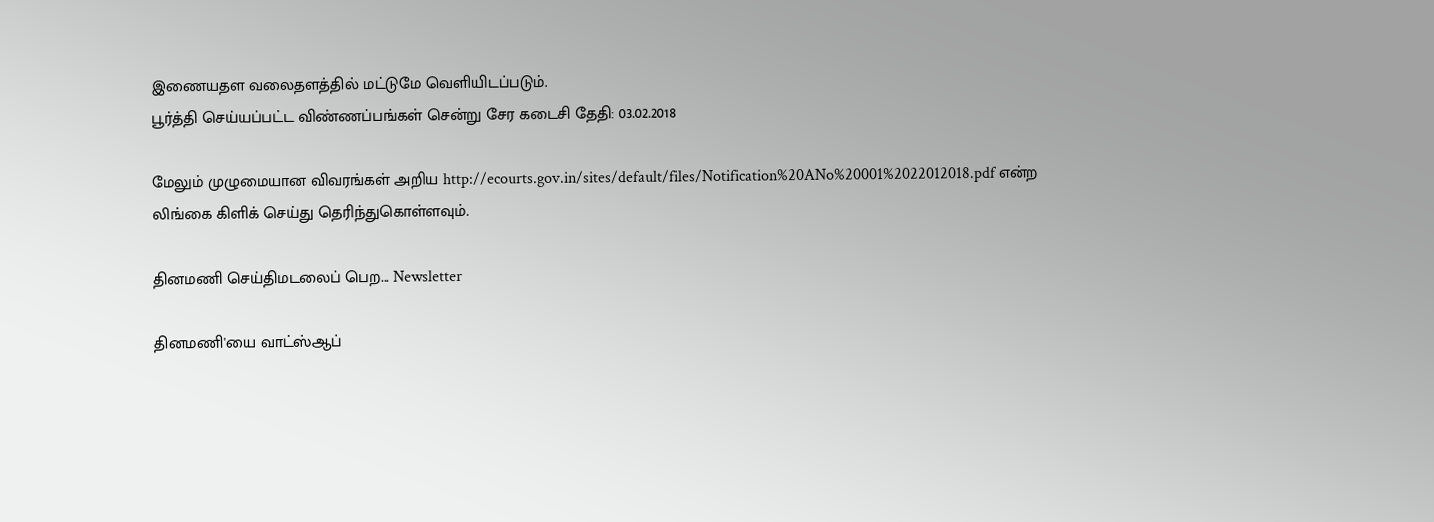இணையதள வலைதளத்தில் மட்டுமே வெளியிடப்படும்.
பூர்த்தி செய்யப்பட்ட விண்ணப்பங்கள் சென்று சேர கடைசி தேதி: 03.02.2018

மேலும் முழுமையான விவரங்கள் அறிய http://ecourts.gov.in/sites/default/files/Notification%20ANo%20001%2022012018.pdf என்ற லிங்கை கிளிக் செய்து தெரிந்துகொள்ளவும்.

தினமணி செய்திமடலைப் பெற... Newsletter

தினமணி'யை வாட்ஸ்ஆப்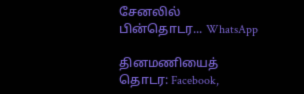சேனலில் பின்தொடர... WhatsApp

தினமணியைத் தொடர: Facebook,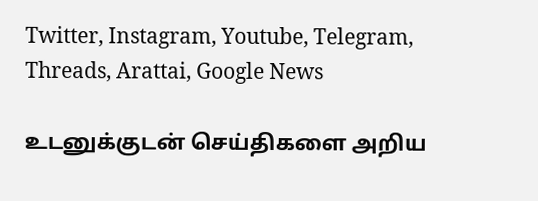Twitter, Instagram, Youtube, Telegram, Threads, Arattai, Google News

உடனுக்குடன் செய்திகளை அறிய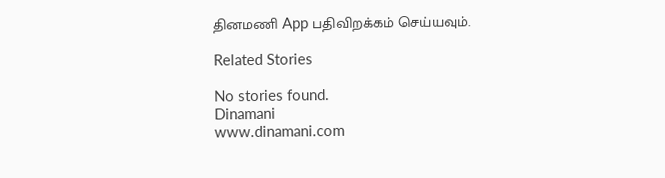தினமணி App பதிவிறக்கம் செய்யவும்.

Related Stories

No stories found.
Dinamani
www.dinamani.com